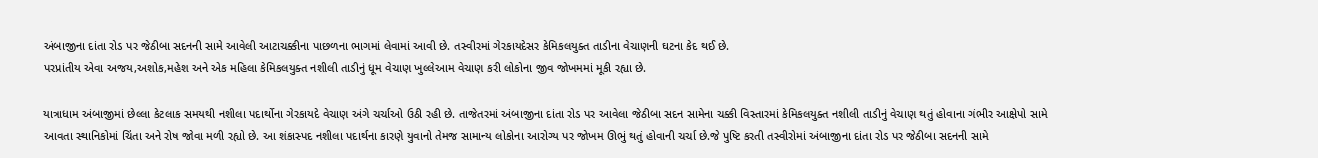અંબાજીના દાંતા રોડ પર જેઠીબા સદનની સામે આવેલી આટાચક્કીના પાછળના ભાગમાં લેવામાં આવી છે. તસ્વીરમાં ગેરકાયદેસર કેમિકલયુક્ત તાડીના વેચાણની ઘટના કેદ થઈ છે.
પરપ્રાંતીય એવા અજય,અશોક,મહેશ અને એક મહિલા કેમિકલયુક્ત નશીલી તાડીનું ધૂમ વેચાણ ખુલ્લેઆમ વેચાણ કરી લોકોના જીવ જોખમમાં મૂકી રહ્યા છે.

યાત્રાધામ અંબાજીમાં છેલ્લા કેટલાક સમયથી નશીલા પદાર્થોના ગેરકાયદે વેચાણ અંગે ચર્ચાઓ ઉઠી રહી છે. તાજેતરમાં અંબાજીના દાંતા રોડ પર આવેલા જેઠીબા સદન સામેના ચક્કી વિસ્તારમાં કેમિકલયુક્ત નશીલી તાડીનું વેચાણ થતું હોવાના ગંભીર આક્ષેપો સામે આવતા સ્થાનિકોમાં ચિંતા અને રોષ જોવા મળી રહ્યો છે. આ શંકાસ્પદ નશીલા પદાર્થના કારણે યુવાનો તેમજ સામાન્ય લોકોના આરોગ્ય પર જોખમ ઊભું થતું હોવાની ચર્ચા છે.જે પુષ્ટિ કરતી તસ્વીરોમાં અંબાજીના દાંતા રોડ પર જેઠીબા સદનની સામે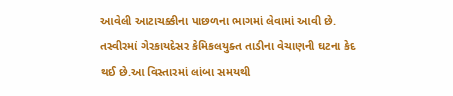આવેલી આટાચક્કીના પાછળના ભાગમાં લેવામાં આવી છે. તસ્વીરમાં ગેરકાયદેસર કેમિકલયુક્ત તાડીના વેચાણની ઘટના કેદ થઈ છે.આ વિસ્તારમાં લાંબા સમયથી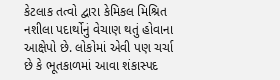કેટલાક તત્વો દ્વારા કેમિકલ મિશ્રિત નશીલા પદાર્થોનું વેચાણ થતું હોવાના આક્ષેપો છે. લોકોમાં એવી પણ ચર્ચા છે કે ભૂતકાળમાં આવા શંકાસ્પદ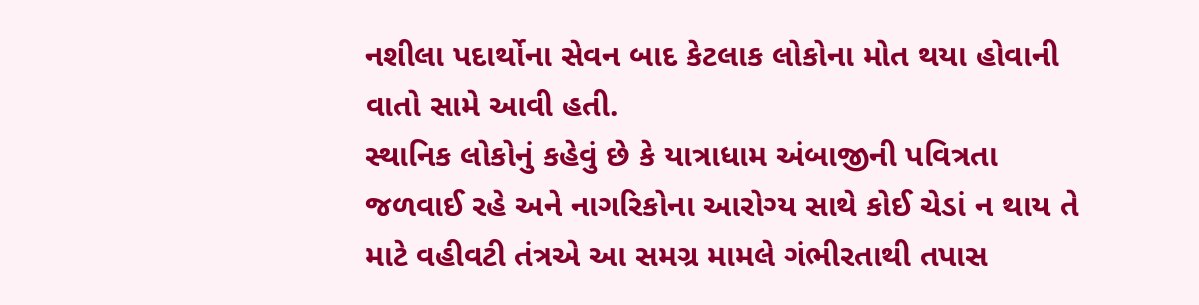નશીલા પદાર્થોના સેવન બાદ કેટલાક લોકોના મોત થયા હોવાની વાતો સામે આવી હતી.
સ્થાનિક લોકોનું કહેવું છે કે યાત્રાધામ અંબાજીની પવિત્રતા જળવાઈ રહે અને નાગરિકોના આરોગ્ય સાથે કોઈ ચેડાં ન થાય તે માટે વહીવટી તંત્રએ આ સમગ્ર મામલે ગંભીરતાથી તપાસ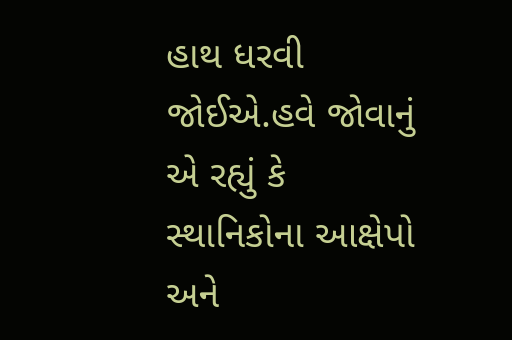હાથ ધરવી જોઈએ.હવે જોવાનું એ રહ્યું કે સ્થાનિકોના આક્ષેપો અને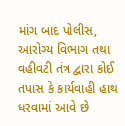માંગ બાદ પોલીસ, આરોગ્ય વિભાગ તથા વહીવટી તંત્ર દ્વારા કોઈ તપાસ કે કાર્યવાહી હાથ ધરવામાં આવે છે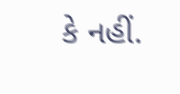કે નહીં.